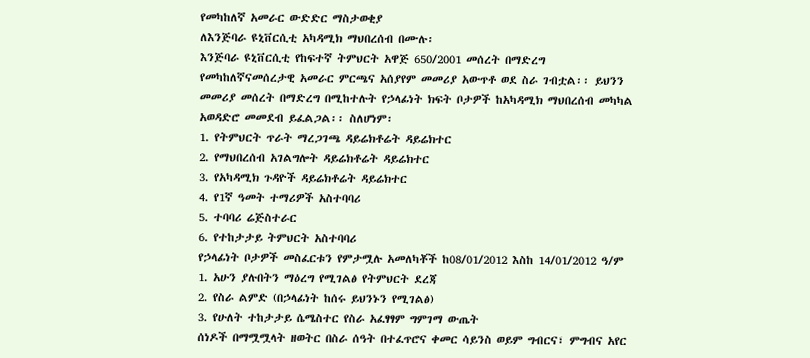የመካከለኛ አመራር ውድድር ማስታወቂያ
ለእንጅባራ ዩኒቨርሲቲ አካዳሚክ ማህበረሰብ በሙሉ፡
እንጅባራ ዩኒቨርሲቲ የከፍተኛ ትምህርት አዋጅ 650/2001 መሰረት በማድረግ የመካከለኛናመሰረታዊ አመራር ምርጫና አሰያየም መመሪያ አውጥቶ ወደ ስራ ገብቷል፡፡ ይህንን መመሪያ መሰረት በማድረግ በሚከተሉት የኃላፊነት ክፍት ቦታዎች ከአካዳሚክ ማህበረሰብ መካካል አወዳድሮ መመደብ ይፈልጋል፡፡ ስለሆነም፡
1. የትምህርት ጥራት ማረጋገጫ ዳይሬክቶሬት ዳይሬክተር
2. የማህበረሰብ አገልግሎት ዳይሬክቶሬት ዳይሬክተር
3. የአካዳሚክ ጉዳዮች ዳይሬክቶሬት ዳይሬክተር
4. የ1ኛ ዓመት ተማሪዎች አስተባባሪ
5. ተባባሪ ሬጅስተራር
6. የተከታታይ ትምህርት አስተባባሪ
የኃላፊነት ቦታዎች መስፈርቱን የምታሟሉ አመለካቾች ከ08/01/2012 እስከ 14/01/2012 ዓ/ም
1. አሁን ያሉበትን ማዕረግ የሚገልፅ የትምህርት ደረጃ
2. የስራ ልምድ (በኃላፊነት ከሰሩ ይህንኑን የሚገልፅ)
3. የሁለት ተከታታይ ሴሜስተር የስራ አፈፃፃም ግምገማ ውጤት
ሰነዶች በማሟሟላት ዘወትር በስራ ሰዓት በተፈጥሮና ቀመር ሳይንስ ወይም ግብርና፣ ምግብና አየር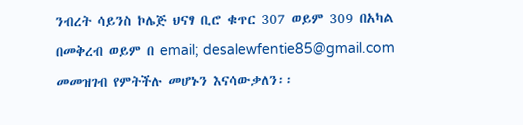ንብረት ሳይንስ ኮሌጅ ህናፃ ቢሮ ቁጥር 307 ወይም 309 በአካል በመቅረብ ወይም በ email; desalewfentie85@gmail.com መመዝገብ የምትችሉ መሆኑን እናሳውቃለን፡፡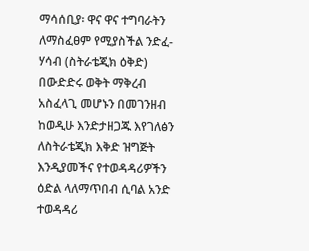ማሳሰቢያ፡ ዋና ዋና ተግባራትን ለማስፈፀም የሚያስችል ንድፈ-ሃሳብ (ስትራቴጂክ ዕቅድ) በውድድሩ ወቅት ማቅረብ አስፈላጊ መሆኑን በመገንዘብ ከወዲሁ እንድታዘጋጁ እየገለፅን ለስትራቴጂክ እቅድ ዝግጅት እንዲያመችና የተወዳዳሪዎችን ዕድል ላለማጥበብ ሲባል አንድ ተወዳዳሪ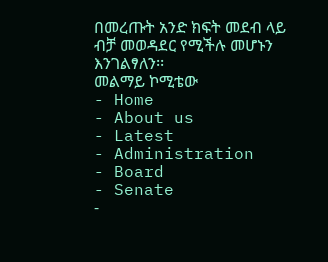በመረጡት አንድ ክፍት መደብ ላይ ብቻ መወዳደር የሚችሉ መሆኑን እንገልፃለን፡፡
መልማይ ኮሚቴው
- Home
- About us
- Latest
- Administration
- Board
- Senate
-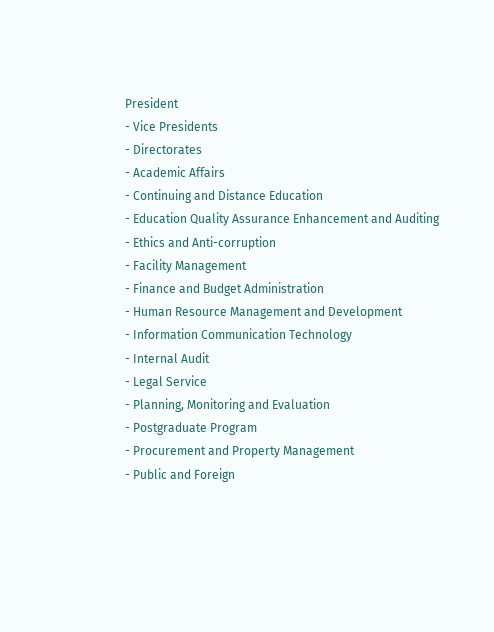President
- Vice Presidents
- Directorates
- Academic Affairs
- Continuing and Distance Education
- Education Quality Assurance Enhancement and Auditing
- Ethics and Anti-corruption
- Facility Management
- Finance and Budget Administration
- Human Resource Management and Development
- Information Communication Technology
- Internal Audit
- Legal Service
- Planning, Monitoring and Evaluation
- Postgraduate Program
- Procurement and Property Management
- Public and Foreign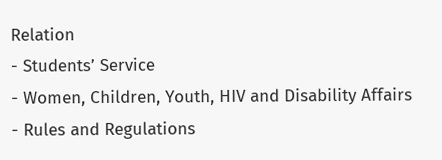Relation
- Students’ Service
- Women, Children, Youth, HIV and Disability Affairs
- Rules and Regulations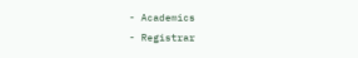- Academics
- Registrar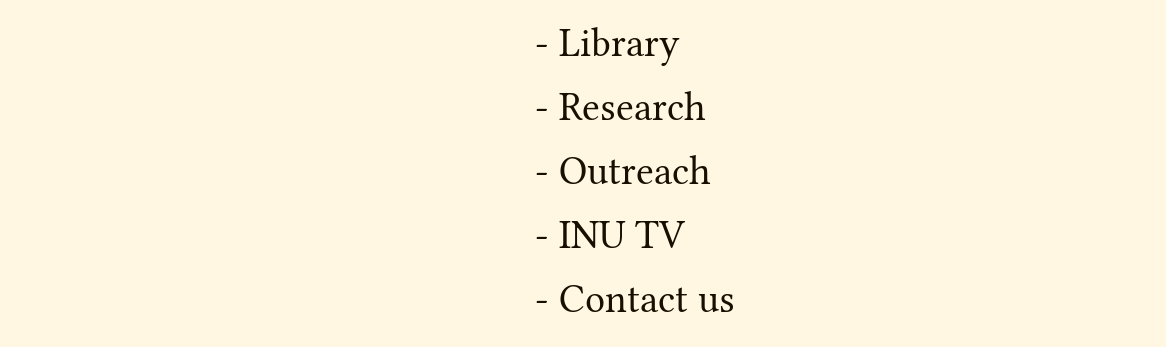- Library
- Research
- Outreach
- INU TV
- Contact us